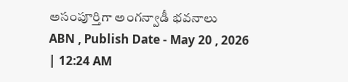అసంపూర్తిగా అంగన్వాడీ భవనాలు
ABN , Publish Date - May 20 , 2026 | 12:24 AM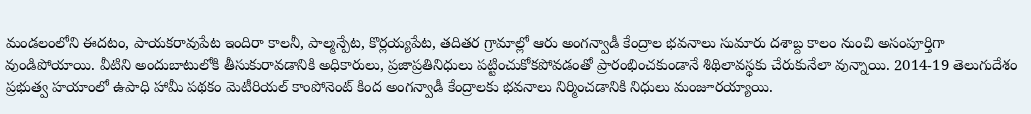మండలంలోని ఈదటం, పాయకరావుపేట ఇందిరా కాలనీ, పాల్మన్పేట, కొర్లయ్యపేట, తదితర గ్రామాల్లో ఆరు అంగన్వాడీ కేంద్రాల భవనాలు సుమారు దశాబ్ద కాలం నుంచి అసంపూర్తిగా వుండిపోయాయి. వీటిని అందుబాటులోకి తీసుకురావడానికి అధికారులు, ప్రజాప్రతినిధులు పట్టించుకోకపోవడంతో ప్రారంభించకుండానే శిథిలావస్థకు చేరుకునేలా వున్నాయి. 2014-19 తెలుగుదేశం ప్రభుత్వ హయాంలో ఉపాధి హామీ పథకం మెటీరియల్ కాంపోనెంట్ కింద అంగన్వాడీ కేంద్రాలకు భవనాలు నిర్మించడానికి నిధులు మంజూరయ్యాయి.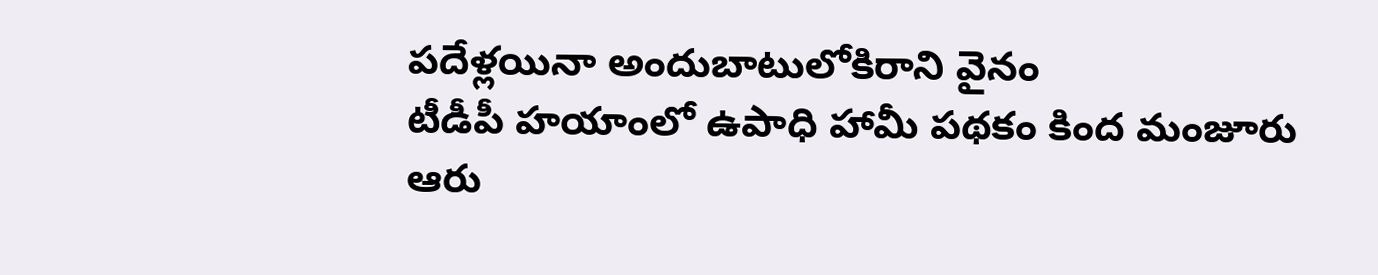పదేళ్లయినా అందుబాటులోకిరాని వైనం
టీడీపీ హయాంలో ఉపాధి హామీ పథకం కింద మంజూరు
ఆరు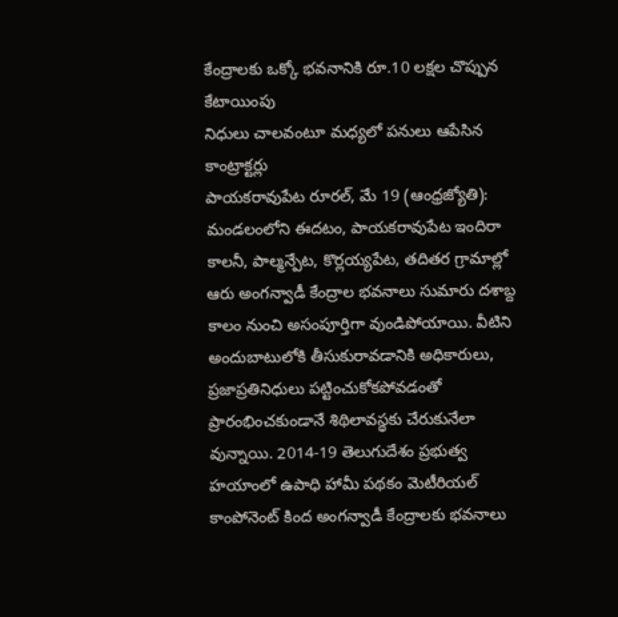కేంద్రాలకు ఒక్కో భవనానికి రూ.10 లక్షల చొప్పున కేటాయింపు
నిధులు చాలవంటూ మధ్యలో పనులు ఆపేసిన కాంట్రాక్టర్లు
పాయకరావుపేట రూరల్, మే 19 (ఆంధ్రజ్యోతి): మండలంలోని ఈదటం, పాయకరావుపేట ఇందిరా కాలనీ, పాల్మన్పేట, కొర్లయ్యపేట, తదితర గ్రామాల్లో ఆరు అంగన్వాడీ కేంద్రాల భవనాలు సుమారు దశాబ్ద కాలం నుంచి అసంపూర్తిగా వుండిపోయాయి. వీటిని అందుబాటులోకి తీసుకురావడానికి అధికారులు, ప్రజాప్రతినిధులు పట్టించుకోకపోవడంతో ప్రారంభించకుండానే శిథిలావస్థకు చేరుకునేలా వున్నాయి. 2014-19 తెలుగుదేశం ప్రభుత్వ హయాంలో ఉపాధి హామీ పథకం మెటీరియల్ కాంపోనెంట్ కింద అంగన్వాడీ కేంద్రాలకు భవనాలు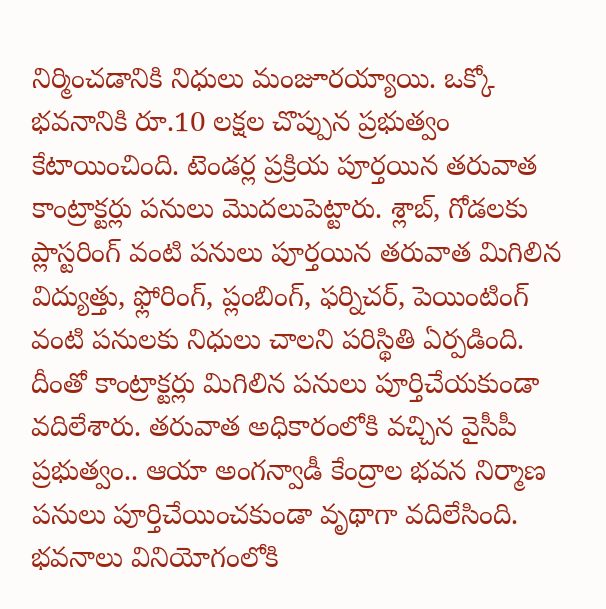నిర్మించడానికి నిధులు మంజూరయ్యాయి. ఒక్కో భవనానికి రూ.10 లక్షల చొప్పున ప్రభుత్వం కేటాయించింది. టెండర్ల ప్రక్రియ పూర్తయిన తరువాత కాంట్రాక్టర్లు పనులు మొదలుపెట్టారు. శ్లాబ్, గోడలకు ప్లాస్టరింగ్ వంటి పనులు పూర్తయిన తరువాత మిగిలిన విద్యుత్తు, ఫ్లోరింగ్, ప్లంబింగ్, ఫర్నిచర్, పెయింటింగ్ వంటి పనులకు నిధులు చాలని పరిస్థితి ఏర్పడింది. దీంతో కాంట్రాక్టర్లు మిగిలిన పనులు పూర్తిచేయకుండా వదిలేశారు. తరువాత అధికారంలోకి వచ్చిన వైసీపీ ప్రభుత్వం.. ఆయా అంగన్వాడీ కేంద్రాల భవన నిర్మాణ పనులు పూర్తిచేయించకుండా వృథాగా వదిలేసింది. భవనాలు వినియోగంలోకి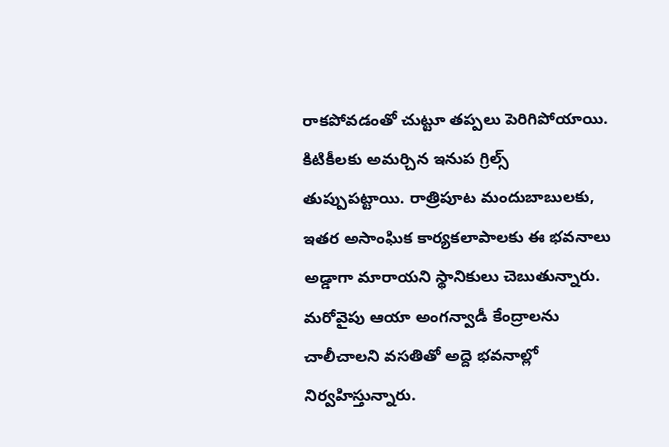రాకపోవడంతో చుట్టూ తప్పలు పెరిగిపోయాయి. కిటికీలకు అమర్చిన ఇనుప గ్రిల్స్ తుప్పుపట్టాయి. రాత్రిపూట మందుబాబులకు, ఇతర అసాంఘిక కార్యకలాపాలకు ఈ భవనాలు అడ్డాగా మారాయని స్థానికులు చెబుతున్నారు. మరోవైపు ఆయా అంగన్వాడీ కేంద్రాలను చాలీచాలని వసతితో అద్దె భవనాల్లో నిర్వహిస్తున్నారు.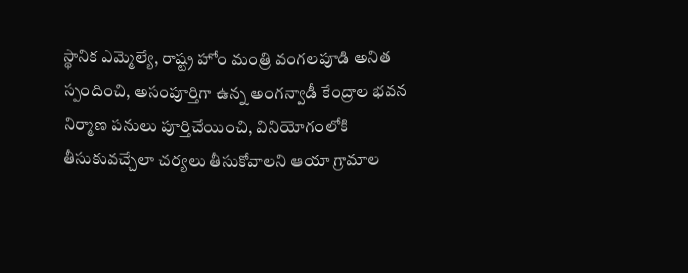స్థానిక ఎమ్మెల్యే, రాష్ట్ర హోం మంత్రి వంగలపూడి అనిత స్పందించి, అసంపూర్తిగా ఉన్న అంగన్వాడీ కేంద్రాల భవన నిర్మాణ పనులు పూర్తిచేయించి, వినియోగంలోకి తీసుకువచ్చేలా చర్యలు తీసుకోవాలని ఆయా గ్రామాల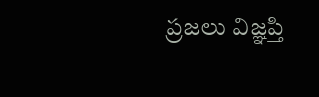ప్రజలు విజ్ఞప్తి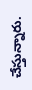చేస్తున్నారు.